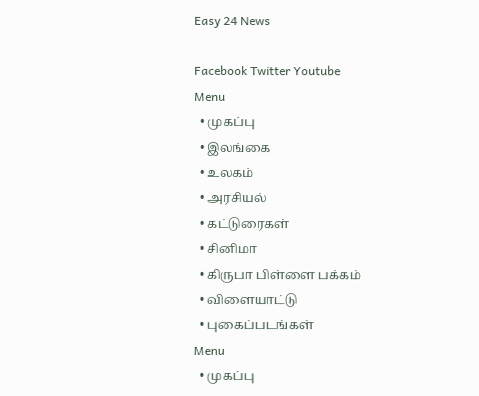Easy 24 News

Facebook Twitter Youtube
Menu
  • முகப்பு
  • இலங்கை
  • உலகம்
  • அரசியல்
  • கட்டுரைகள்
  • சினிமா
  • கிருபா பிள்ளை பக்கம்
  • விளையாட்டு
  • புகைப்படங்கள்
Menu
  • முகப்பு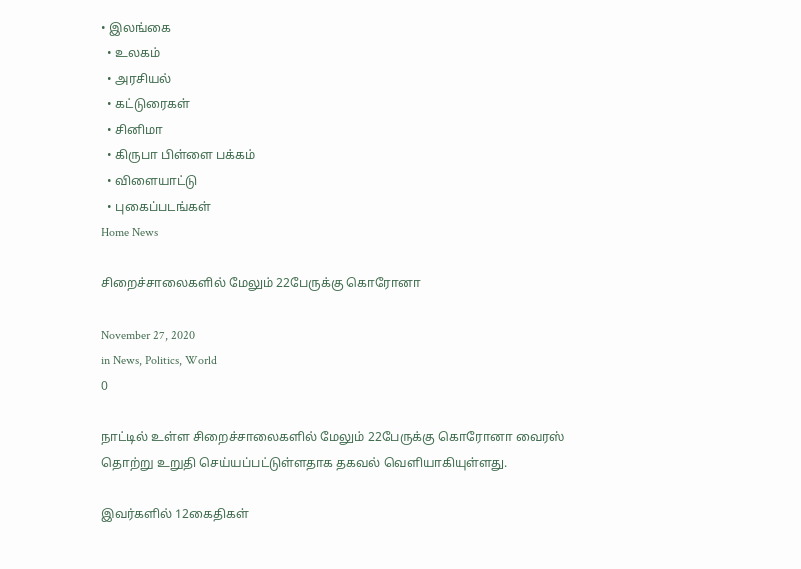• இலங்கை
  • உலகம்
  • அரசியல்
  • கட்டுரைகள்
  • சினிமா
  • கிருபா பிள்ளை பக்கம்
  • விளையாட்டு
  • புகைப்படங்கள்
Home News

சிறைச்சாலைகளில் மேலும் 22பேருக்கு கொரோனா

November 27, 2020
in News, Politics, World
0

நாட்டில் உள்ள சிறைச்சாலைகளில் மேலும் 22பேருக்கு கொரோனா வைரஸ் தொற்று உறுதி செய்யப்பட்டுள்ளதாக தகவல் வெளியாகியுள்ளது.

இவர்களில் 12கைதிகள்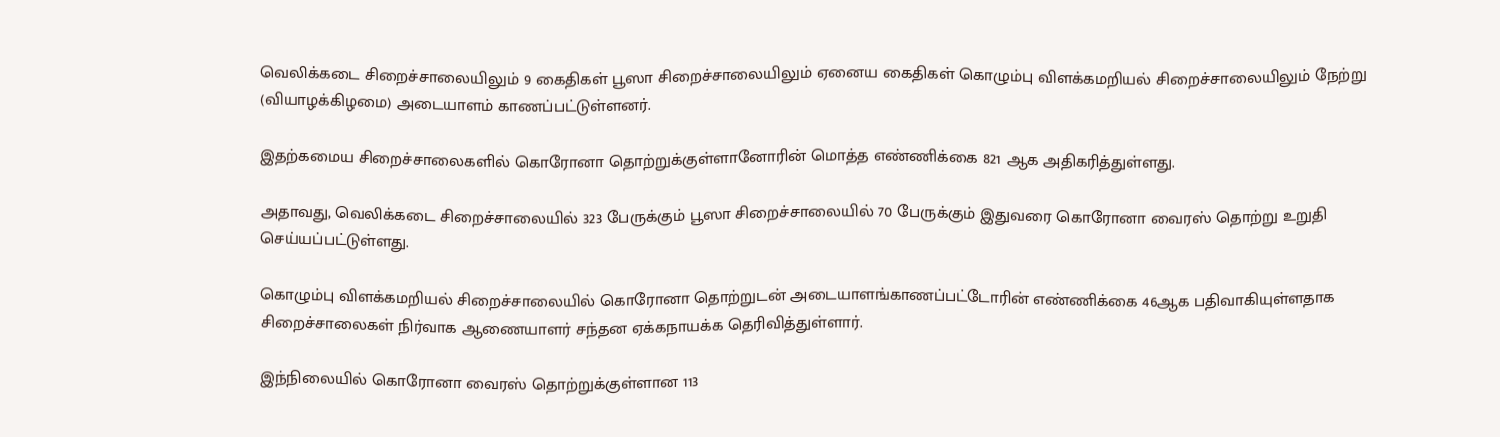வெலிக்கடை சிறைச்சாலையிலும் 9 கைதிகள் பூஸா சிறைச்சாலையிலும் ஏனைய கைதிகள் கொழும்பு விளக்கமறியல் சிறைச்சாலையிலும் நேற்று (வியாழக்கிழமை) அடையாளம் காணப்பட்டுள்ளனர்.

இதற்கமைய சிறைச்சாலைகளில் கொரோனா தொற்றுக்குள்ளானோரின் மொத்த எண்ணிக்கை 821 ஆக அதிகரித்துள்ளது.

அதாவது, வெலிக்கடை சிறைச்சாலையில் 323 பேருக்கும் பூஸா சிறைச்சாலையில் 70 பேருக்கும் இதுவரை கொரோனா வைரஸ் தொற்று உறுதி செய்யப்பட்டுள்ளது.

கொழும்பு விளக்கமறியல் சிறைச்சாலையில் கொரோனா தொற்றுடன் அடையாளங்காணப்பட்டோரின் எண்ணிக்கை 46ஆக பதிவாகியுள்ளதாக சிறைச்சாலைகள் நிர்வாக ஆணையாளர் சந்தன ஏக்கநாயக்க தெரிவித்துள்ளார்.

இந்நிலையில் கொரோனா வைரஸ் தொற்றுக்குள்ளான 113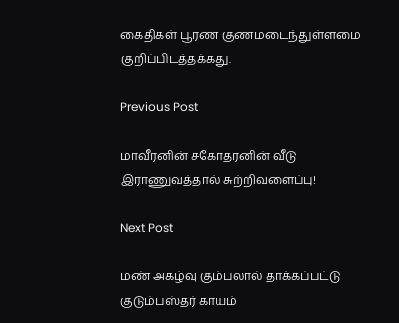கைதிகள் பூரண குணமடைந்துள்ளமை குறிப்பிடத்தக்கது.

Previous Post

மாவீரனின் சகோதரனின் வீடு இராணுவத்தால் சுற்றிவளைப்பு!

Next Post

மண் அகழ்வு கும்பலால் தாக்கப்பட்டு குடும்பஸ்தர் காயம்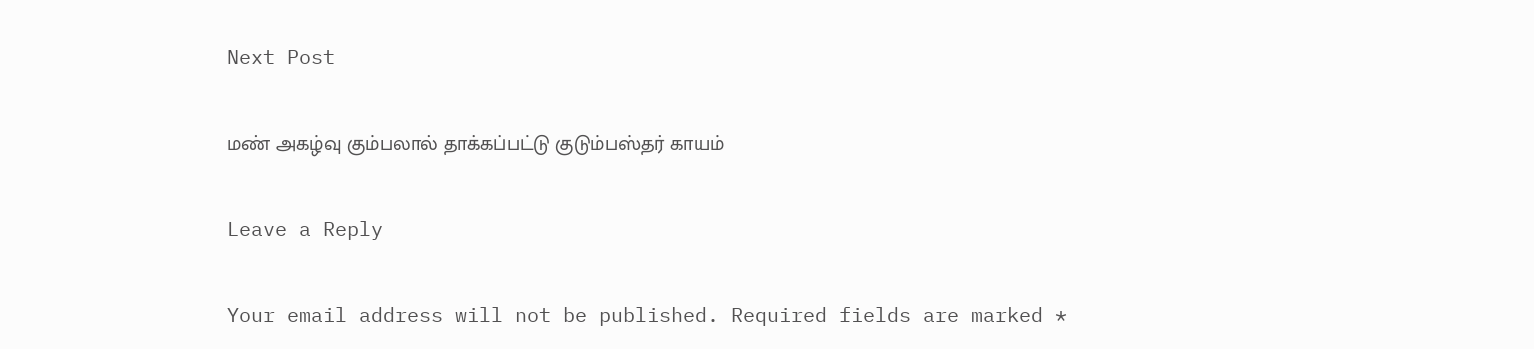Next Post

மண் அகழ்வு கும்பலால் தாக்கப்பட்டு குடும்பஸ்தர் காயம்

Leave a Reply

Your email address will not be published. Required fields are marked *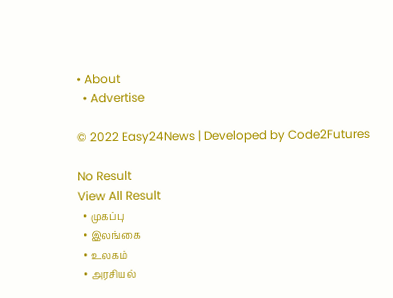• About
  • Advertise

© 2022 Easy24News | Developed by Code2Futures

No Result
View All Result
  • முகப்பு
  • இலங்கை
  • உலகம்
  • அரசியல்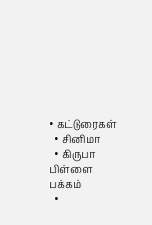• கட்டுரைகள்
  • சினிமா
  • கிருபா பிள்ளை பக்கம்
  •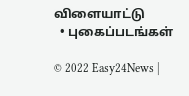விளையாட்டு
  • புகைப்படங்கள்

© 2022 Easy24News |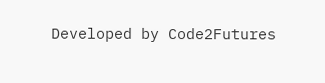Developed by Code2Futures